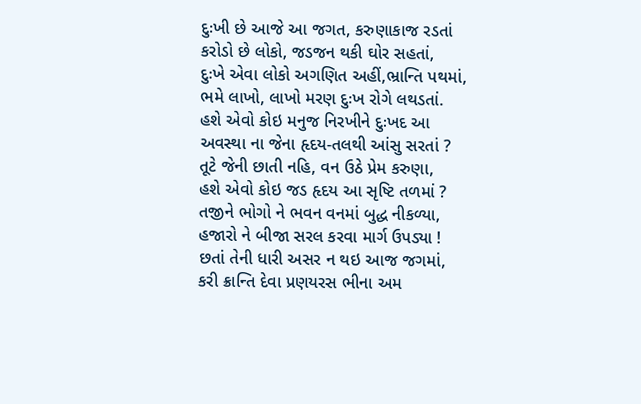દુઃખી છે આજે આ જગત, કરુણાકાજ રડતાં
કરોડો છે લોકો, જડજન થકી ઘોર સહતાં,
દુઃખે એવા લોકો અગણિત અહીં,ભ્રાન્તિ પથમાં,
ભમે લાખો, લાખો મરણ દુઃખ રોગે લથડતાં.
હશે એવો કોઇ મનુજ નિરખીને દુઃખદ આ
અવસ્થા ના જેના હૃદય-તલથી આંસુ સરતાં ?
તૂટે જેની છાતી નહિ, વન ઉઠે પ્રેમ કરુણા,
હશે એવો કોઇ જડ હૃદય આ સૃષ્ટિ તળમાં ?
તજીને ભોગો ને ભવન વનમાં બુદ્ધ નીકળ્યા,
હજારો ને બીજા સરલ કરવા માર્ગ ઉપડ્યા !
છતાં તેની ધારી અસર ન થઇ આજ જગમાં,
કરી ક્રાન્તિ દેવા પ્રણયરસ ભીના અમ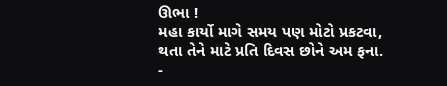ઊભા !
મહા કાર્યો માગે સમય પણ મોટો પ્રકટવા,
થતા તેને માટે પ્રતિ દિવસ છોને અમ ફના.
-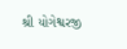શ્રી યોગેશ્વરજી